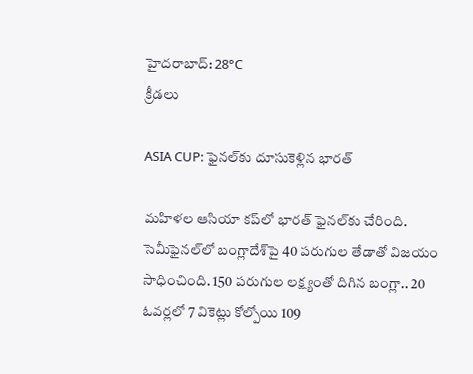హైదరాబాద్: 28°C
క్రీడలు

ASIA CUP: ఫైనల్‌కు దూసుకెళ్లిన భారత్‌

మహిళల ఆసియా కప్‌లో భారత్‌ ఫైనల్‌కు చేరింది. సెమీఫైనల్‌లో బంగ్లాదేశ్‌పై 40 పరుగుల తేడాతో విజయం సాధించింది. 150 పరుగుల లక్ష్యంతో దిగిన బంగ్లా.. 20 ఓవర్లలో 7 వికెట్లు కోల్పోయి 109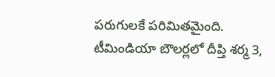పరుగులకే పరిమితమైంది. టీమిండియా బౌలర్లలో దీప్తి శర్మ 3,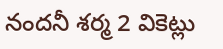నందనీ శర్మ 2 వికెట్లు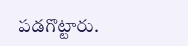పడగొట్టారు.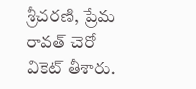శ్రీచరణి, ప్రేమ రావత్‌ చెరో వికెట్ తీశారు.